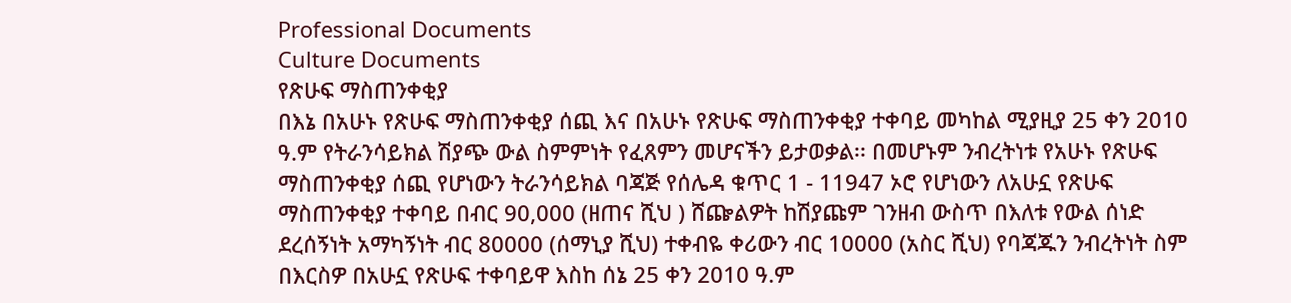Professional Documents
Culture Documents
የጽሁፍ ማስጠንቀቂያ
በእኔ በአሁኑ የጽሁፍ ማስጠንቀቂያ ሰጪ እና በአሁኑ የጽሁፍ ማስጠንቀቂያ ተቀባይ መካከል ሚያዚያ 25 ቀን 2010
ዓ.ም የትራንሳይክል ሽያጭ ውል ስምምነት የፈጸምን መሆናችን ይታወቃል፡፡ በመሆኑም ንብረትነቱ የአሁኑ የጽሁፍ
ማስጠንቀቂያ ሰጪ የሆነውን ትራንሳይክል ባጃጅ የሰሌዳ ቁጥር 1 - 11947 ኦሮ የሆነውን ለአሁኗ የጽሁፍ
ማስጠንቀቂያ ተቀባይ በብር 90,000 (ዘጠና ሺህ ) ሸጬልዎት ከሽያጩም ገንዘብ ውስጥ በእለቱ የውል ሰነድ
ደረሰኝነት አማካኝነት ብር 80000 (ሰማኒያ ሺህ) ተቀብዬ ቀሪውን ብር 10000 (አስር ሺህ) የባጃጁን ንብረትነት ስም
በእርስዎ በአሁኗ የጽሁፍ ተቀባይዋ እስከ ሰኔ 25 ቀን 2010 ዓ.ም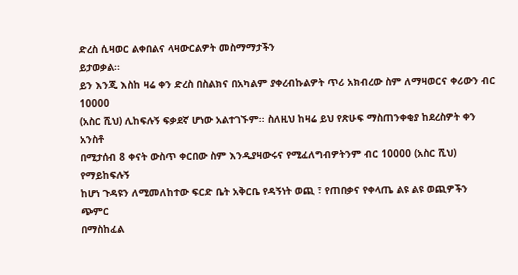ድረስ ሲዛወር ልቀበልና ላዛውርልዎት መስማማታችን
ይታወቃል፡፡
ይን እንጂ እስከ ዛሬ ቀን ድረስ በስልክና በአካልም ያቀረብኩልዎት ጥሪ አክብረው ስም ለማዛወርና ቀሪውን ብር 10000
(አስር ሺህ) ሊከፍሉኝ ፍቃደኛ ሆነው አልተገኙም፡፡ ስለዚህ ከዛሬ ይህ የጽሁፍ ማስጠንቀቂያ ከደረስዎት ቀን አንስቶ
በሚታሰብ 8 ቀናት ውስጥ ቀርበው ስም እንዲያዛውሩና የሚፈለግብዎትንም ብር 10000 (አስር ሺህ) የማይከፍሉኝ
ከሆነ ጉዳዩን ለሚመለከተው ፍርድ ቤት አቅርቤ የዳኝነት ወጪ ፣ የጠበቃና የቀላጤ ልዩ ልዩ ወጪዎችን ጭምር
በማስከፈል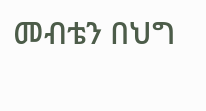መብቴን በህግ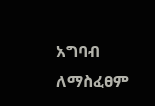አግባብ ለማስፈፀም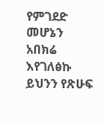የምገደድ መሆኔን አበክሬ እየገለፅኩ ይህንን የጽሁፍ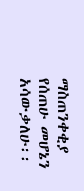ማስጠንቀቂያ
የሰጠሁ መሆኔን አሳውቃለሁ፡፡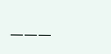___